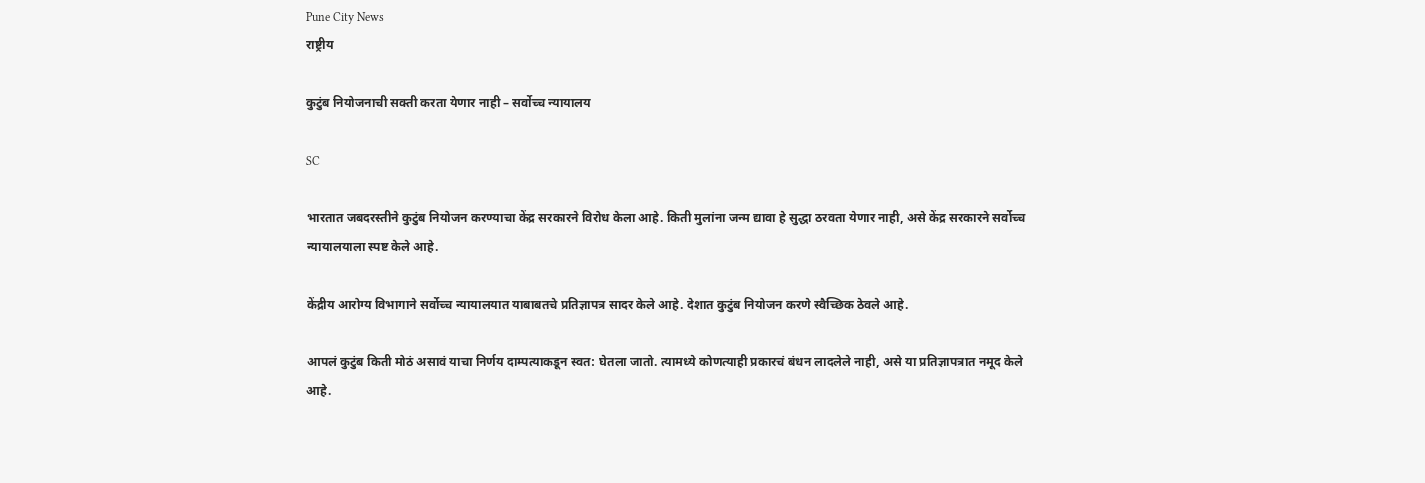Pune City News
राष्ट्रीय

कुटुंब नियोजनाची सक्ती करता येणार नाही – सर्वोच्च न्यायालय

SC

भारतात जबदरस्तीने कुटुंब नियोजन करण्याचा केंद्र सरकारने विरोध केला आहे. किती मुलांना जन्म द्यावा हे सुद्धा ठरवता येणार नाही, असे केंद्र सरकारने सर्वोच्च न्यायालयाला स्पष्ट केले आहे.

केंद्रीय आरोग्य विभागाने सर्वोच्च न्यायालयात याबाबतचे प्रतिज्ञापत्र सादर केले आहे. देशात कुटुंब नियोजन करणे स्वैच्छिक ठेवले आहे.

आपलं कुटुंब किती मोठं असावं याचा निर्णय दाम्पत्याकडून स्वत: घेतला जातो. त्यामध्ये कोणत्याही प्रकारचं बंधन लादलेले नाही, असे या प्रतिज्ञापत्रात नमूद केले आहे.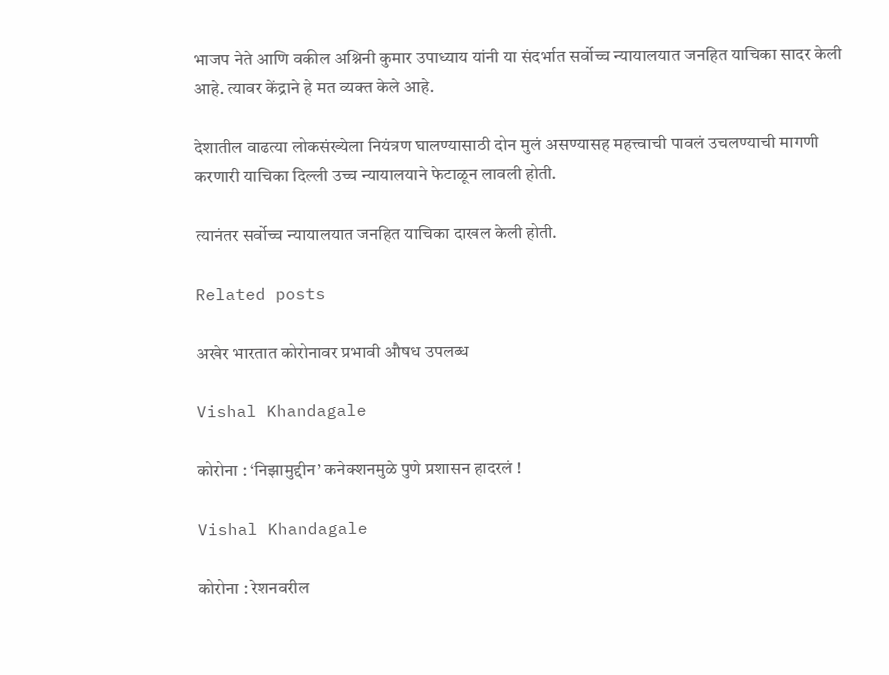भाजप नेते आणि वकील अश्निनी कुमार उपाध्याय यांनी या संदर्भात सर्वोच्च न्यायालयात जनहित याचिका सादर केली आहे. त्यावर केंद्राने हे मत व्यक्त केले आहे.

देशातील वाढत्या लोकसंख्येला नियंत्रण घालण्यासाठी दोन मुलं असण्यासह महत्त्वाची पावलं उचलण्याची मागणी करणारी याचिका दिल्ली उच्च न्यायालयाने फेटाळून लावली होती.

त्यानंतर सर्वोच्च न्यायालयात जनहित याचिका दाखल केली होती.

Related posts

अखेर भारतात कोरोनावर प्रभावी औषध उपलब्ध

Vishal Khandagale

कोरोना : ‘निझामुद्दीन’ कनेक्शनमुळे पुणे प्रशासन हादरलं !

Vishal Khandagale

कोरोना : रेशनवरील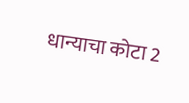धान्याचा कोटा 2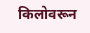किलोवरून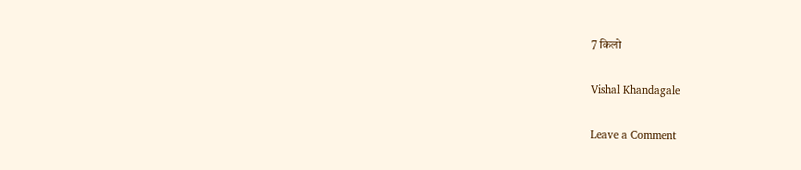7 किलो

Vishal Khandagale

Leave a Comment